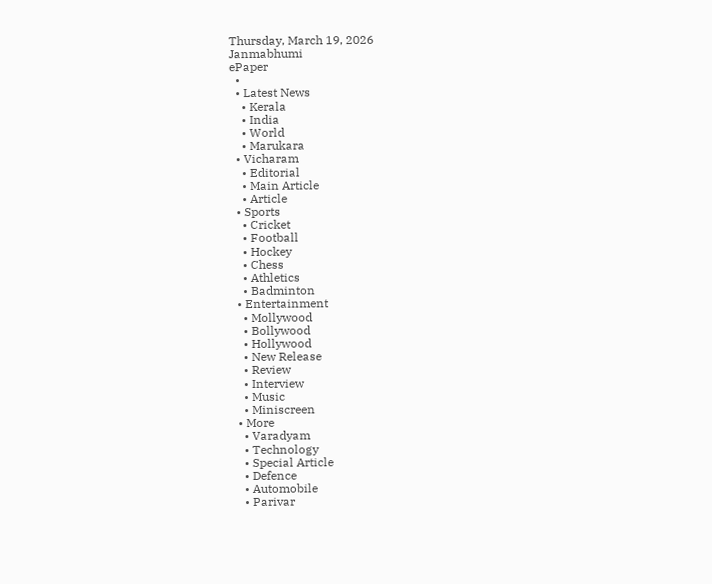Thursday, March 19, 2026
Janmabhumi
ePaper
  •
  • Latest News
    • Kerala
    • India
    • World
    • Marukara
  • Vicharam
    • Editorial
    • Main Article
    • Article
  • Sports
    • Cricket
    • Football
    • Hockey
    • Chess
    • Athletics
    • Badminton
  • Entertainment
    • Mollywood
    • Bollywood
    • Hollywood
    • New Release
    • Review
    • Interview
    • Music
    • Miniscreen
  • More
    • Varadyam
    • Technology
    • Special Article
    • Defence
    • Automobile
    • Parivar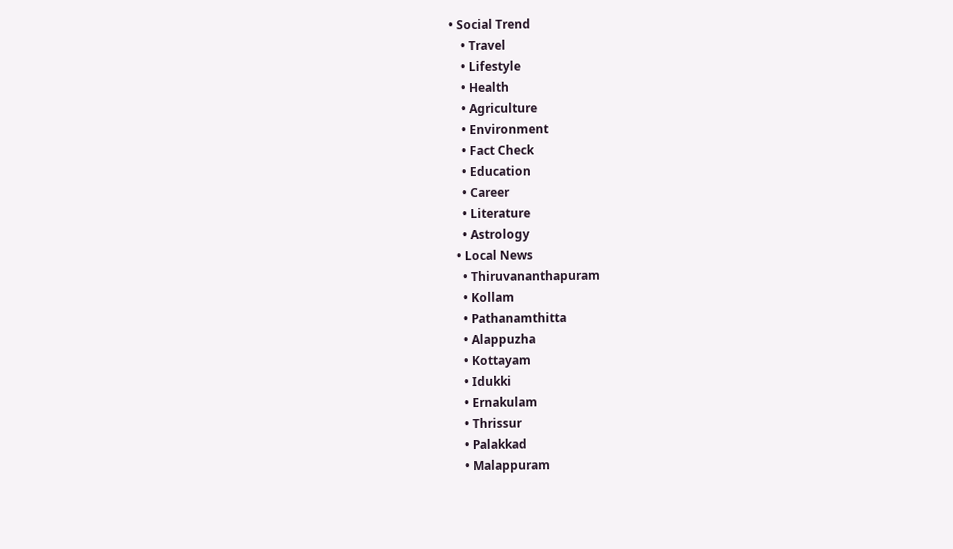• Social Trend
    • Travel
    • Lifestyle
    • Health
    • Agriculture
    • Environment
    • Fact Check
    • Education
    • Career
    • Literature
    • Astrology
  • Local News
    • Thiruvananthapuram
    • Kollam
    • Pathanamthitta
    • Alappuzha
    • Kottayam
    • Idukki
    • Ernakulam
    • Thrissur
    • Palakkad
    • Malappuram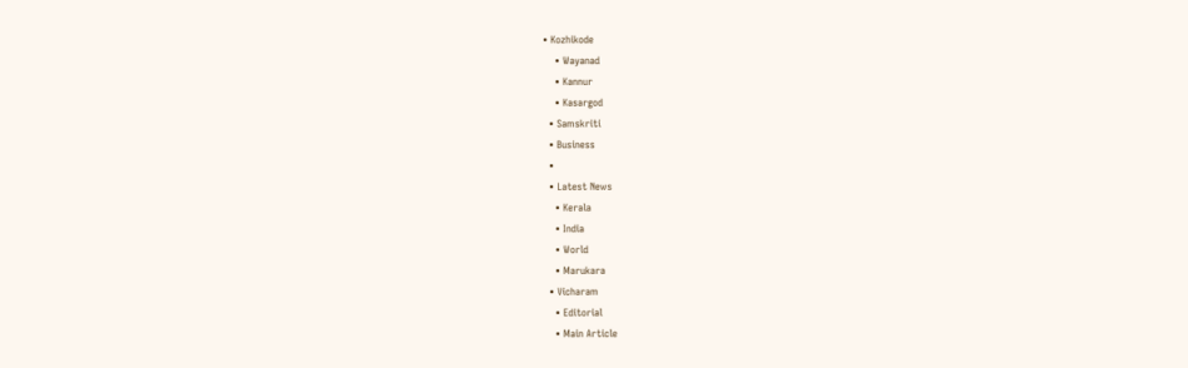• Kozhikode
    • Wayanad
    • Kannur
    • Kasargod
  • Samskriti
  • Business
  •
  • Latest News
    • Kerala
    • India
    • World
    • Marukara
  • Vicharam
    • Editorial
    • Main Article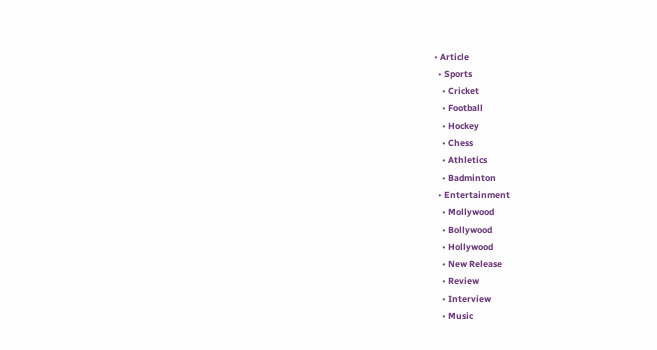• Article
  • Sports
    • Cricket
    • Football
    • Hockey
    • Chess
    • Athletics
    • Badminton
  • Entertainment
    • Mollywood
    • Bollywood
    • Hollywood
    • New Release
    • Review
    • Interview
    • Music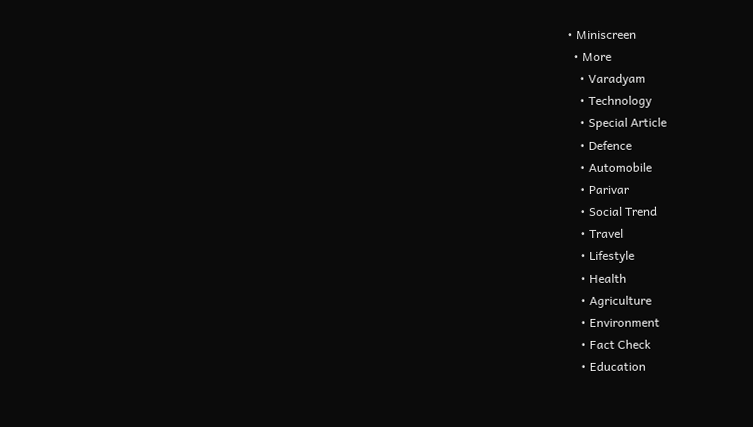• Miniscreen
  • More
    • Varadyam
    • Technology
    • Special Article
    • Defence
    • Automobile
    • Parivar
    • Social Trend
    • Travel
    • Lifestyle
    • Health
    • Agriculture
    • Environment
    • Fact Check
    • Education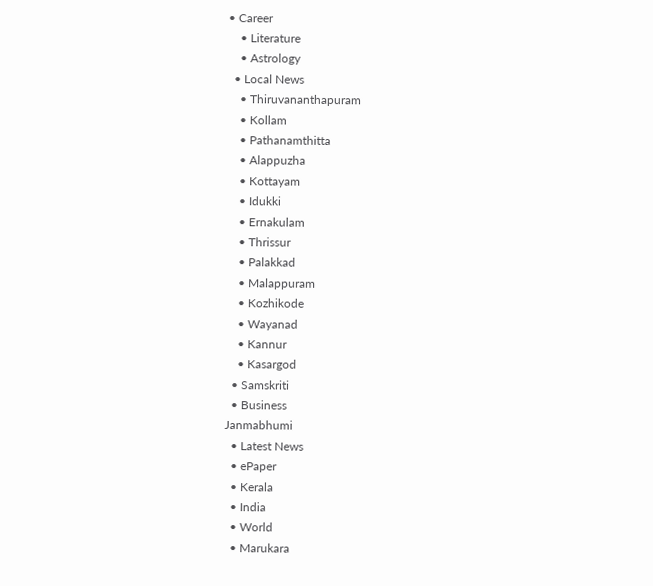• Career
    • Literature
    • Astrology
  • Local News
    • Thiruvananthapuram
    • Kollam
    • Pathanamthitta
    • Alappuzha
    • Kottayam
    • Idukki
    • Ernakulam
    • Thrissur
    • Palakkad
    • Malappuram
    • Kozhikode
    • Wayanad
    • Kannur
    • Kasargod
  • Samskriti
  • Business
Janmabhumi
  • Latest News
  • ePaper
  • Kerala
  • India
  • World
  • Marukara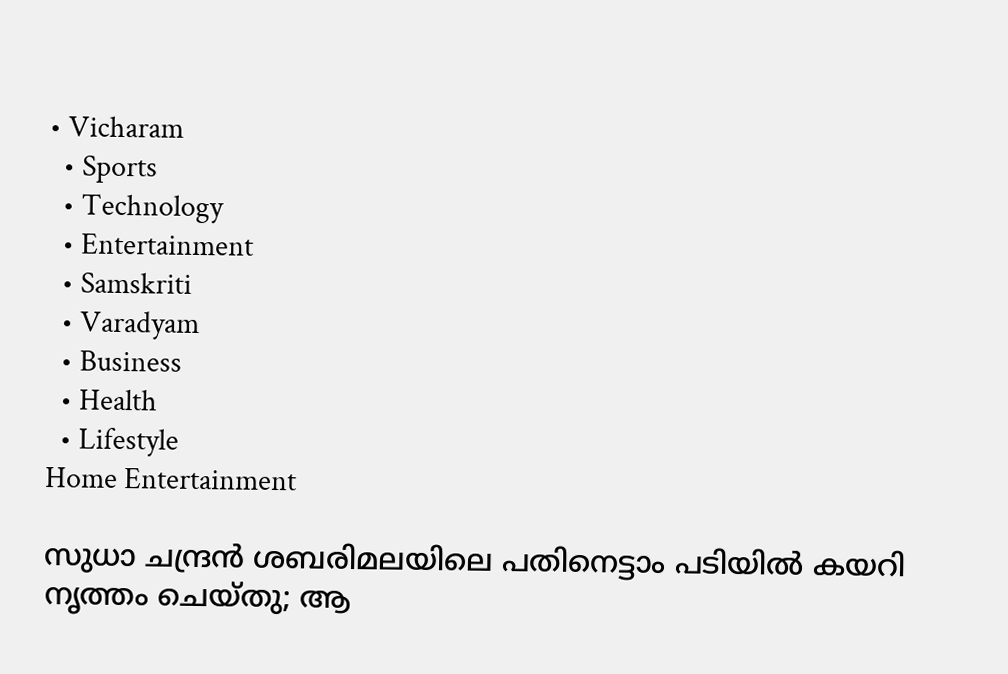• Vicharam
  • Sports
  • Technology
  • Entertainment
  • Samskriti
  • Varadyam
  • Business
  • Health
  • Lifestyle
Home Entertainment

സുധാ ചന്ദ്രൻ ശബരിമലയിലെ പതിനെട്ടാം പടിയിൽ കയറി നൃത്തം ചെയ്തു; ആ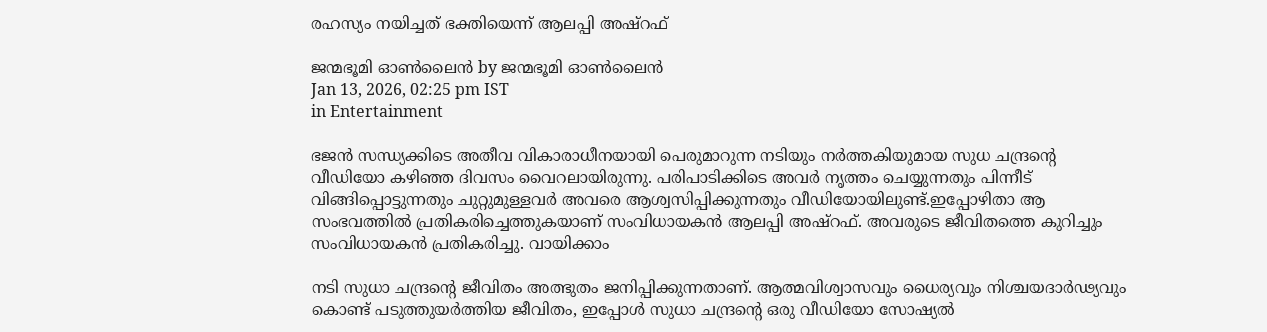രഹസ്യം നയിച്ചത് ഭക്തിയെന്ന് ആലപ്പി അഷ്‌റഫ്

ജന്മഭൂമി ഓണ്‍ലൈന്‍ by ജന്മഭൂമി ഓണ്‍ലൈന്‍
Jan 13, 2026, 02:25 pm IST
in Entertainment

ഭജൻ സന്ധ്യക്കിടെ അതീവ വികാരാധീനയായി പെരുമാറുന്ന നടിയും നർത്തകിയുമായ സുധ ചന്ദ്രന്റെ വീഡിയോ കഴിഞ്ഞ ദിവസം വൈറലായിരുന്നു. പരിപാടിക്കിടെ അവർ നൃത്തം ചെയ്യുന്നതും പിന്നീട് വിങ്ങിപ്പൊട്ടുന്നതും ചുറ്റുമുള്ളവർ അവരെ ആശ്വസിപ്പിക്കുന്നതും വീഡിയോയിലുണ്ട്.ഇപ്പോഴിതാ ആ സംഭവത്തിൽ പ്രതികരിച്ചെത്തുകയാണ് സംവിധായകൻ ആലപ്പി അഷ്റഫ്. അവരുടെ ജീവിതത്തെ കുറിച്ചും സംവിധായകൻ പ്രതികരിച്ചു. വായിക്കാം

നടി സുധാ ചന്ദ്രന്റെ ജീവിതം അത്ഭുതം ജനിപ്പിക്കുന്നതാണ്. ആത്മവിശ്വാസവും ധൈര്യവും നിശ്ചയദാർഢ്യവും കൊണ്ട് പടുത്തുയർത്തിയ ജീവിതം, ഇപ്പോൾ സുധാ ചന്ദ്രന്റെ ഒരു വീഡിയോ സോഷ്യൽ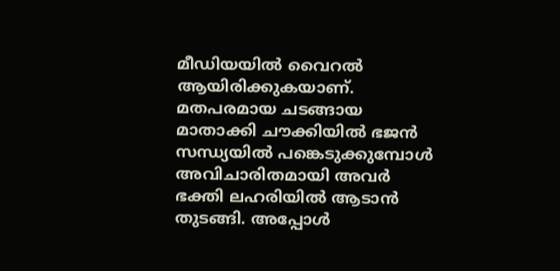മീഡിയയിൽ വൈറൽ ആയിരിക്കുകയാണ്. മതപരമായ ചടങ്ങായ മാതാക്കി ചൗക്കിയിൽ ഭജൻ സന്ധ്യയിൽ പങ്കെടുക്കുമ്പോൾ അവിചാരിതമായി അവർ ഭക്തി ലഹരിയിൽ ആടാൻ തുടങ്ങി. അപ്പോൾ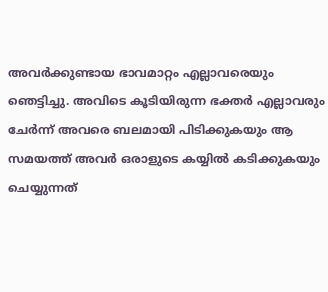അവർക്കുണ്ടായ ഭാവമാറ്റം എല്ലാവരെയും ഞെട്ടിച്ചു. അവിടെ കൂടിയിരുന്ന ഭക്തർ എല്ലാവരും ചേർന്ന് അവരെ ബലമായി പിടിക്കുകയും ആ സമയത്ത് അവർ ഒരാളുടെ കയ്യിൽ കടിക്കുകയും ചെയ്യുന്നത്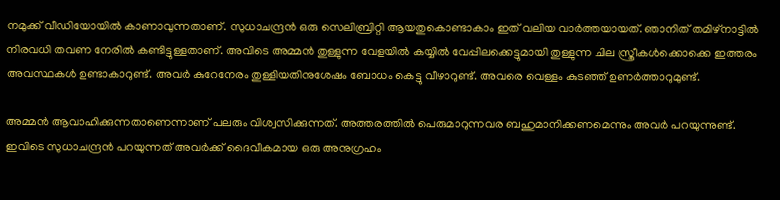നമുക്ക് വീഡിയോയിൽ കാണാവുന്നതാണ്. സുധാചന്ദ്രൻ ഒരു സെലിബ്രിറ്റി ആയതുകൊണ്ടാകാം ഇത് വലിയ വാർത്തയായത്. ഞാനിത് തമിഴ്നാട്ടിൽ നിരവധി തവണ നേരിൽ കണ്ടിട്ടുള്ളതാണ്. അവിടെ അമ്മൻ തുള്ളുന്ന വേളയിൽ കയ്യിൽ വേപ്പിലക്കെട്ടുമായി തുള്ളുന്ന ചില സ്ത്രീകൾക്കൊക്കെ ഇത്തരം അവസ്ഥകൾ ഉണ്ടാകാറുണ്ട്. അവർ കുറേനേരം തുള്ളിയതിനുശേഷം ബോധം കെട്ടു വീഴാറുണ്ട്. അവരെ വെള്ളം കുടഞ്ഞ് ഉണർത്താറുമുണ്ട്.

അമ്മൻ ആവാഹിക്കുന്നതാണെന്നാണ് പലരും വിശ്വസിക്കുന്നത്. അത്തരത്തിൽ പെരുമാറുന്നവര ബഹുമാനിക്കണമെന്നും അവർ പറയുന്നുണ്ട്. ഇവിടെ സുധാചന്ദ്രൻ പറയുന്നത് അവർക്ക് ദൈവീകമായ ഒരു അനുഗ്രഹം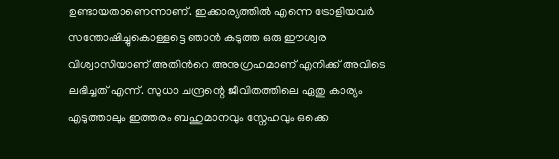ഉണ്ടായതാണെന്നാണ്. ഇക്കാര്യത്തിൽ എന്നെ ട്രോളിയവർ സന്തോഷിച്ചുകൊള്ളട്ടെ ഞാൻ കടുത്ത ഒരു ഈശ്വര വിശ്വാസിയാണ് അതിൻറെ അനുഗ്രഹമാണ് എനിക്ക് അവിടെ ലഭിച്ചത് എന്ന്. സുധാ ചന്ദ്രന്റെ ജീവിതത്തിലെ ഏതു കാര്യം എടുത്താലും ഇത്തരം ബഹുമാനവും സ്നേഹവും ഒക്കെ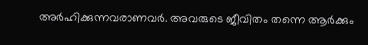അർഹിക്കുന്നവരാണവർ. അവരുടെ ജീവിതം തന്നെ ആർക്കും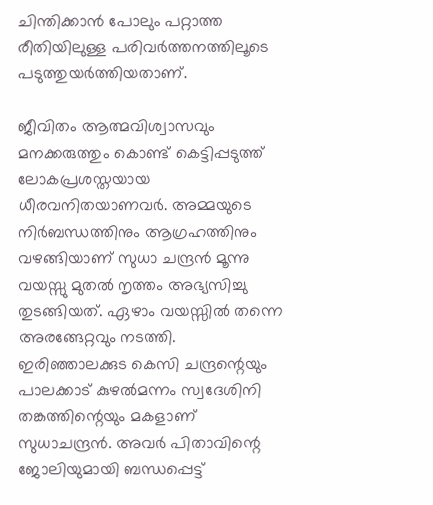ചിന്തിക്കാൻ പോലും പറ്റാത്ത രീതിയിലുള്ള പരിവർത്തനത്തിലൂടെ പടുത്തുയർത്തിയതാണ്.

ജീവിതം ആത്മവിശ്വാസവും മനക്കരുത്തും കൊണ്ട് കെട്ടിപ്പടുത്ത് ലോകപ്രശസ്തയായ ധീരവനിതയാണവർ. അമ്മയുടെ നിർബന്ധത്തിനും ആഗ്രഹത്തിനും വഴങ്ങിയാണ് സുധാ ചന്ദ്രൻ മൂന്നു വയസ്സു മുതൽ നൃത്തം അഭ്യസിച്ചു തുടങ്ങിയത്. ഏഴാം വയസ്സിൽ തന്നെ അരങ്ങേറ്റവും നടത്തി. ഇരിഞ്ഞാലക്കുട കെസി ചന്ദ്രന്റെയും പാലക്കാട് കുഴൽമന്നം സ്വദേശിനി തങ്കത്തിന്റെയും മകളാണ് സുധാചന്ദ്രൻ. അവർ പിതാവിന്റെ ജോലിയുമായി ബന്ധപ്പെട്ട്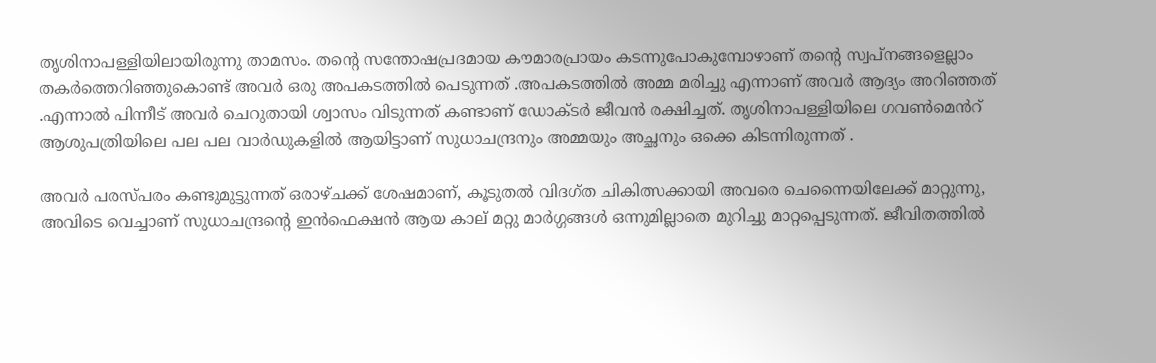തൃശിനാപള്ളിയിലായിരുന്നു താമസം. തന്റെ സന്തോഷപ്രദമായ കൗമാരപ്രായം കടന്നുപോകുമ്പോഴാണ് തന്റെ സ്വപ്നങ്ങളെല്ലാം തകർത്തെറിഞ്ഞുകൊണ്ട് അവർ ഒരു അപകടത്തിൽ പെടുന്നത് .അപകടത്തിൽ അമ്മ മരിച്ചു എന്നാണ് അവർ ആദ്യം അറിഞ്ഞത് .എന്നാൽ പിന്നീട് അവർ ചെറുതായി ശ്വാസം വിടുന്നത് കണ്ടാണ് ഡോക്ടർ ജീവൻ രക്ഷിച്ചത്. തൃശിനാപള്ളിയിലെ ഗവൺമെൻറ് ആശുപത്രിയിലെ പല പല വാർഡുകളിൽ ആയിട്ടാണ് സുധാചന്ദ്രനും അമ്മയും അച്ഛനും ഒക്കെ കിടന്നിരുന്നത് .

അവർ പരസ്പരം കണ്ടുമുട്ടുന്നത് ഒരാഴ്ചക്ക് ശേഷമാണ്, കൂടുതൽ വിദഗ്ത ചികിത്സക്കായി അവരെ ചെന്നൈയിലേക്ക് മാറ്റുന്നു, അവിടെ വെച്ചാണ് സുധാചന്ദ്രന്റെ ഇൻഫെക്ഷൻ ആയ കാല് മറ്റു മാർഗ്ഗങ്ങൾ ഒന്നുമില്ലാതെ മുറിച്ചു മാറ്റപ്പെടുന്നത്. ജീവിതത്തിൽ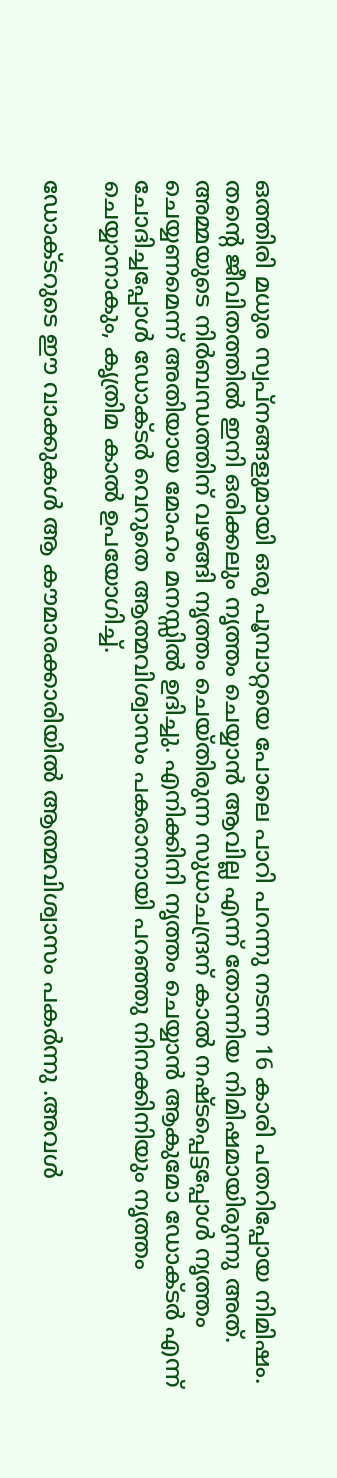ഒത്തിരി മധുര സ്വപ്നങ്ങളുമായി ഒരു പൂമ്പാറ്റയെ പോലെ പാറി പറന്നു നടന്ന 16 കാരി പതറിപ്പോയ നിമിഷം. തന്റെ ജീവിതത്തിൽ ഇനി ഒരിക്കലും നൃത്തം ചെയ്യാൻ ആവില്ല എന്ന് തോന്നിയ നിമിഷമായിരുന്നു അത്. അമ്മയുടെ നിർബന്ധത്തിന് വഴങ്ങി നൃത്തം ചെയ്തിരുന്ന സുധാചന്ദ്രന് കാൽ നഷ്ടപ്പെട്ടപ്പോൾ നൃത്തം ചെയ്യണമെന്ന് അതിയായ മോഹം മനസ്സിൽ ഉദിച്ചു. എനിക്കിനി നൃത്തം ചെയ്യാൻ ആകുമോ ഡോക്ടർ എന്ന് ചോദിച്ചപ്പോൾ ഡോക്ടർ വെറുതെ ആത്മവിശ്വാസം പകരാനായി പറഞ്ഞു നിനക്കിനിയും നൃത്തം ചെയ്യാനാകും, കൃത്രിമ കാൽ ഉപയോഗിച്ച്.

ഡോക്ടറുടെ ഈ വാക്കുകൾ ആ കൗമാരക്കാരിയിൽ ആത്മവിശ്വാസം പകർന്നു .അവൾ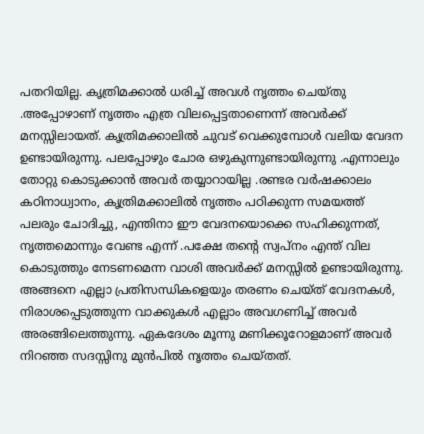പതറിയില്ല. കൃത്രിമക്കാൽ ധരിച്ച് അവൾ നൃത്തം ചെയ്തു .അപ്പോഴാണ് നൃത്തം എത്ര വിലപ്പെട്ടതാണെന്ന് അവർക്ക് മനസ്സിലായത്. കൃത്രിമക്കാലിൽ ചുവട് വെക്കുമ്പോൾ വലിയ വേദന ഉണ്ടായിരുന്നു. പലപ്പോഴും ചോര ഒഴുകുന്നുണ്ടായിരുന്നു .എന്നാലും തോറ്റു കൊടുക്കാൻ അവർ തയ്യാറായില്ല .രണ്ടര വർഷക്കാലം കഠിനാധ്വാനം, കൃത്രിമക്കാലിൽ നൃത്തം പഠിക്കുന്ന സമയത്ത് പലരും ചോദിച്ചു, എന്തിനാ ഈ വേദനയൊക്കെ സഹിക്കുന്നത്, നൃത്തമൊന്നും വേണ്ട എന്ന് .പക്ഷേ തന്റെ സ്വപ്നം എന്ത് വില കൊടുത്തും നേടണമെന്ന വാശി അവർക്ക് മനസ്സിൽ ഉണ്ടായിരുന്നു. അങ്ങനെ എല്ലാ പ്രതിസന്ധികളെയും തരണം ചെയ്ത് വേദനകൾ, നിരാശപ്പെടുത്തുന്ന വാക്കുകൾ എല്ലാം അവഗണിച്ച് അവർ അരങ്ങിലെത്തുന്നു. ഏകദേശം മൂന്നു മണിക്കൂറോളമാണ് അവർ നിറഞ്ഞ സദസ്സിനു മുൻപിൽ നൃത്തം ചെയ്തത്.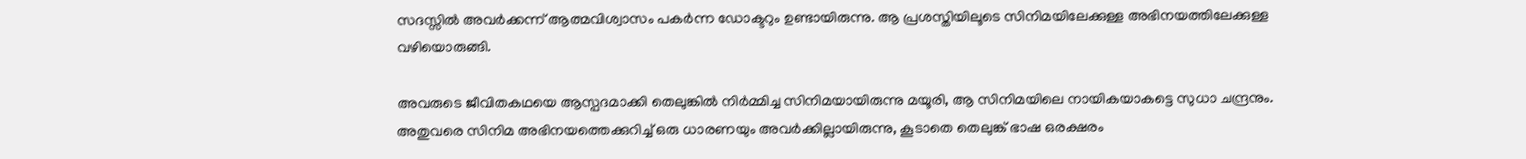സദസ്സിൽ അവർക്കന്ന് ആത്മവിശ്വാസം പകർന്ന ഡോക്ടറും ഉണ്ടായിരുന്നു. ആ പ്രശസ്തിയിലൂടെ സിനിമയിലേക്കുള്ള അഭിനയത്തിലേക്കുള്ള വഴിയൊരുങ്ങി.

അവരുടെ ജീവിതകഥയെ ആസ്പദമാക്കി തെലുങ്കിൽ നിർമ്മിച്ച സിനിമയായിരുന്നു മയൂരി, ആ സിനിമയിലെ നായികയാകട്ടെ സുധാ ചന്ദ്രനും. അതുവരെ സിനിമ അഭിനയത്തെക്കുറിച്ച് ഒരു ധാരണയും അവർക്കില്ലായിരുന്നു, കൂടാതെ തെലുങ്ക് ഭാഷ ഒരക്ഷരം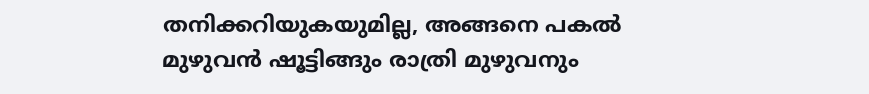തനിക്കറിയുകയുമില്ല, അങ്ങനെ പകൽ മുഴുവൻ ഷൂട്ടിങ്ങും രാത്രി മുഴുവനും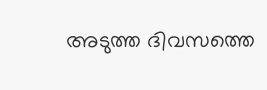അടുത്ത ദിവസത്തെ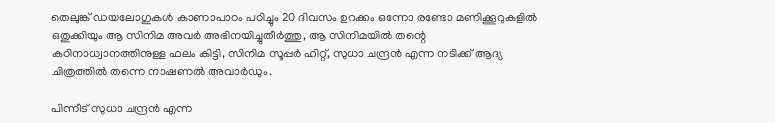തെലുങ്ക് ഡയലോഗുകൾ കാണാപാഠം പഠിച്ചും 20 ദിവസം ഉറക്കം ഒന്നോ രണ്ടോ മണിക്കൂറുകളിൽ ഒതുക്കിയും ആ സിനിമ അവർ അഭിനയിച്ചുതീർത്തു, ആ സിനിമയിൽ തന്റെ കഠിനാധ്വാനത്തിനുള്ള ഫലം കിട്ടി, സിനിമ സൂപ്പർ ഹിറ്റ്, സുധാ ചന്ദ്രൻ എന്ന നടിക്ക് ആദ്യ ചിത്രത്തിൽ തന്നെ നാഷണൽ അവാർഡും.

പിന്നീട് സുധാ ചന്ദ്രൻ എന്ന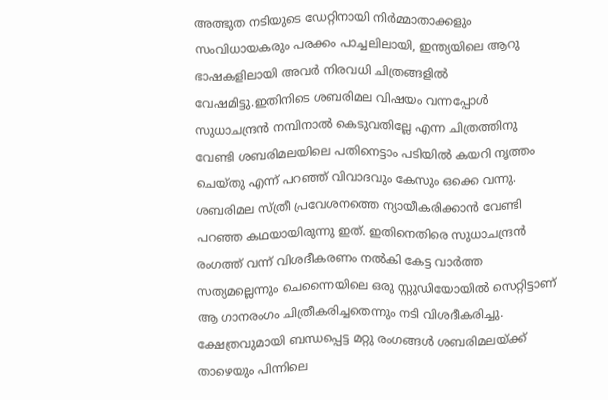അത്ഭുത നടിയുടെ ഡേറ്റിനായി നിർമ്മാതാക്കളും സംവിധായകരും പരക്കം പാച്ചലിലായി, ഇന്ത്യയിലെ ആറു ഭാഷകളിലായി അവർ നിരവധി ചിത്രങ്ങളിൽ വേഷമിട്ടു.ഇതിനിടെ ശബരിമല വിഷയം വന്നപ്പോൾ സുധാചന്ദ്രൻ നമ്പിനാൽ കെടുവതില്ലേ എന്ന ചിത്രത്തിനു വേണ്ടി ശബരിമലയിലെ പതിനെട്ടാം പടിയിൽ കയറി നൃത്തം ചെയ്തു എന്ന് പറഞ്ഞ് വിവാദവും കേസും ഒക്കെ വന്നു. ശബരിമല സ്ത്രീ പ്രവേശനത്തെ ന്യായീകരിക്കാൻ വേണ്ടി പറഞ്ഞ കഥയായിരുന്നു ഇത്. ഇതിനെതിരെ സുധാചന്ദ്രൻ രംഗത്ത് വന്ന് വിശദീകരണം നൽകി കേട്ട വാർത്ത സത്യമല്ലെന്നും ചെന്നൈയിലെ ഒരു സ്റ്റുഡിയോയിൽ സെറ്റിട്ടാണ് ആ ഗാനരംഗം ചിത്രീകരിച്ചതെന്നും നടി വിശദീകരിച്ചു. ക്ഷേത്രവുമായി ബന്ധപ്പെട്ട മറ്റു രംഗങ്ങൾ ശബരിമലയ്‌ക്ക് താഴെയും പിന്നിലെ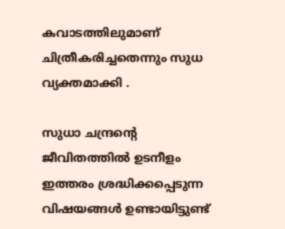കവാടത്തിലുമാണ് ചിത്രീകരിച്ചതെന്നും സുധ വ്യക്തമാക്കി .

സുധാ ചന്ദ്രന്റെ ജീവിതത്തിൽ ഉടനീളം ഇത്തരം ശ്രദ്ധിക്കപ്പെടുന്ന വിഷയങ്ങൾ ഉണ്ടായിട്ടുണ്ട്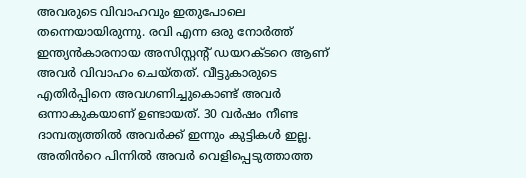അവരുടെ വിവാഹവും ഇതുപോലെ തന്നെയായിരുന്നു. രവി എന്ന ഒരു നോർത്ത് ഇന്ത്യൻകാരനായ അസിസ്റ്റന്റ് ഡയറക്ടറെ ആണ് അവർ വിവാഹം ചെയ്തത്. വീട്ടുകാരുടെ എതിർപ്പിനെ അവഗണിച്ചുകൊണ്ട് അവർ ഒന്നാകുകയാണ് ഉണ്ടായത്. 30 വർഷം നീണ്ട ദാമ്പത്യത്തിൽ അവർക്ക് ഇന്നും കുട്ടികൾ ഇല്ല. അതിൻറെ പിന്നിൽ അവർ വെളിപ്പെടുത്താത്ത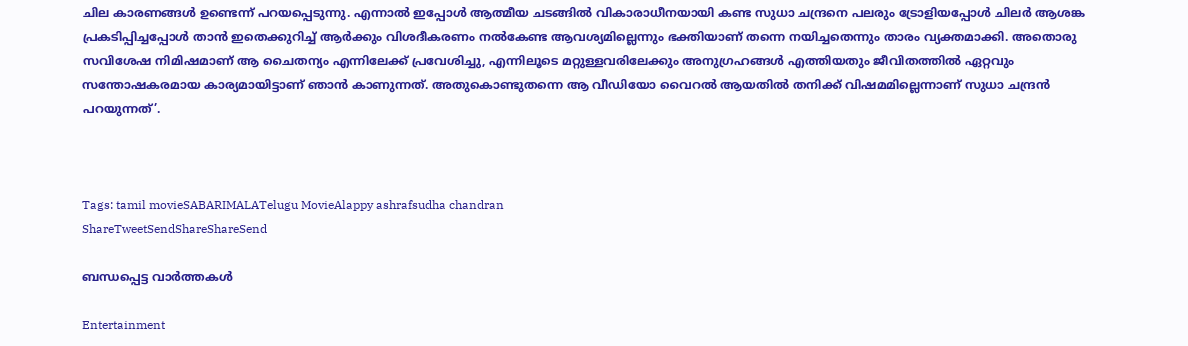ചില കാരണങ്ങൾ ഉണ്ടെന്ന് പറയപ്പെടുന്നു. എന്നാൽ ഇപ്പോൾ ആത്മീയ ചടങ്ങിൽ വികാരാധീനയായി കണ്ട സുധാ ചന്ദ്രനെ പലരും ട്രോളിയപ്പോൾ ചിലർ ആശങ്ക പ്രകടിപ്പിച്ചപ്പോൾ താൻ ഇതെക്കുറിച്ച് ആർക്കും വിശദീകരണം നൽകേണ്ട ആവശ്യമില്ലെന്നും ഭക്തിയാണ് തന്നെ നയിച്ചതെന്നും താരം വ്യക്തമാക്കി. അതൊരു സവിശേഷ നിമിഷമാണ് ആ ചൈതന്യം എന്നിലേക്ക് പ്രവേശിച്ചു, എന്നിലൂടെ മറ്റുള്ളവരിലേക്കും അനുഗ്രഹങ്ങൾ എത്തിയതും ജീവിതത്തിൽ ഏറ്റവും സന്തോഷകരമായ കാര്യമായിട്ടാണ് ഞാൻ കാണുന്നത്. അതുകൊണ്ടുതന്നെ ആ വീഡിയോ വൈറൽ ആയതിൽ തനിക്ക് വിഷമമില്ലെന്നാണ് സുധാ ചന്ദ്രൻ പറയുന്നത്’.



Tags: tamil movieSABARIMALATelugu MovieAlappy ashrafsudha chandran
ShareTweetSendShareShareSend

ബന്ധപ്പെട്ട വാര്‍ത്തകള്‍

Entertainment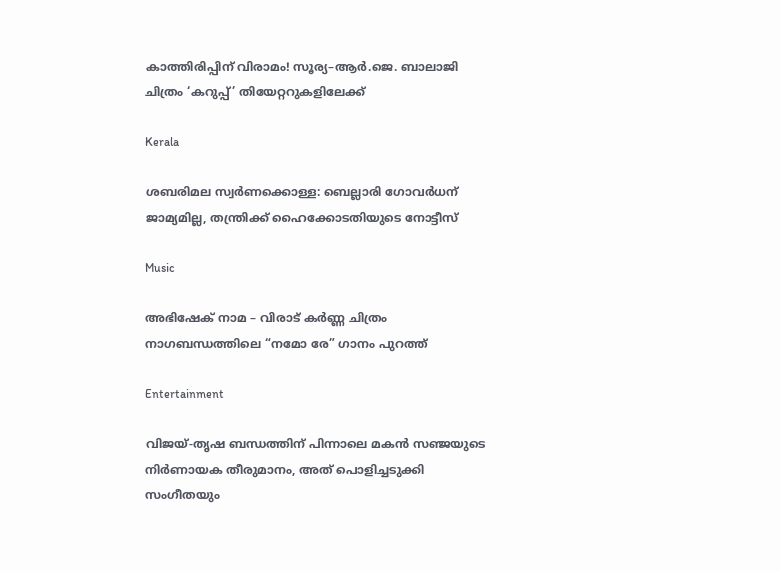കാത്തിരിപ്പിന് വിരാമം! സൂര്യ–ആർ.ജെ. ബാലാജി ചിത്രം ‘കറുപ്പ്’ തിയേറ്ററുകളിലേക്ക്

Kerala

ശബരിമല സ്വര്‍ണക്കൊള്ള: ബെല്ലാരി ഗോവര്‍ധന് ജാമ്യമില്ല, തന്ത്രിക്ക് ഹൈക്കോടതിയുടെ നോട്ടീസ്

Music

അഭിഷേക് നാമ – വിരാട് കർണ്ണ ചിത്രം നാഗബന്ധത്തിലെ “നമോ രേ” ഗാനം പുറത്ത്

Entertainment

വിജയ്-തൃഷ ബന്ധത്തിന് പിന്നാലെ മകൻ സഞ്ജയുടെ നിർണായക തീരുമാനം, അത് പൊളിച്ചടുക്കി സംഗീതയും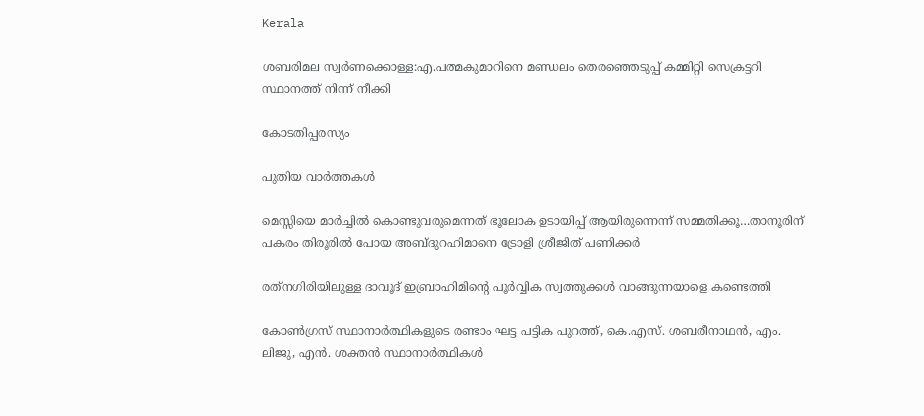Kerala

ശബരിമല സ്വര്‍ണക്കൊള്ള:എ.പത്മകുമാറിനെ മണ്ഡലം തെരഞ്ഞെടുപ്പ് കമ്മിറ്റി സെക്രട്ടറി സ്ഥാനത്ത് നിന്ന് നീക്കി

കോടതിപ്പരസ്യം

പുതിയ വാര്‍ത്തകള്‍

മെസ്സിയെ മാര്‍ച്ചില്‍ കൊണ്ടുവരുമെന്നത് ഭൂലോക ഉടായിപ്പ് ആയിരുന്നെന്ന് സമ്മതിക്കൂ…താനൂരിന് പകരം തിരൂരില്‍ പോയ അബ്ദുറഹിമാനെ ട്രോളി ശ്രീജിത് പണിക്കര്‍

രത്‌നഗിരിയിലുള്ള ദാവൂദ് ഇബ്രാഹിമിന്റെ പൂർവ്വിക സ്വത്തുക്കൾ വാങ്ങുന്നയാളെ കണ്ടെത്തി

കോണ്‍ഗ്രസ് സ്ഥാനാര്‍ത്ഥികളുടെ രണ്ടാം ഘട്ട പട്ടിക പുറത്ത്, കെ.എസ്. ശബരീനാഥന്‍, എം. ലിജു, എന്‍. ശക്തന്‍ സ്ഥാനാര്‍ത്ഥികള്‍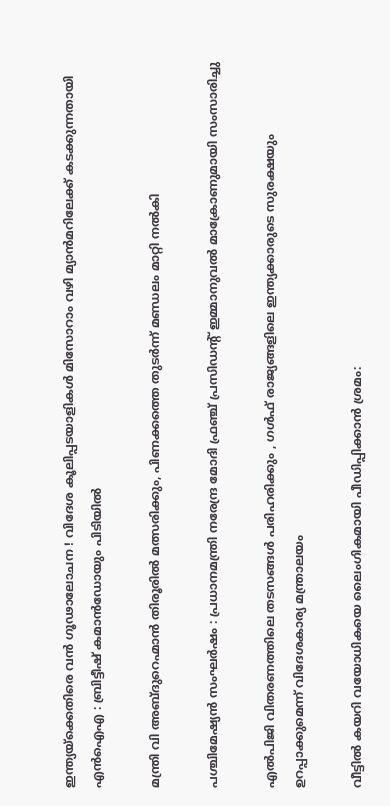ഇന്ത്യയ്‌ക്കെതിരെ വൻ ഗൂഢാലോചന ! വിദേശ കൂലിപ്പടയാളികൾ മിസോറാം വഴി മ്യാൻമറിലേക്ക് കടക്കുന്നതായി എൻഐഎ : ബ്രിട്ടീഷ് കമാൻഡോയും പിടിയിൽ

മന്ത്രി വി അബ്ദുറെഹ്മാന്‍ തിരൂരില്‍ മത്സരിക്കും, പിണക്കത്തെ തുടര്‍ന്ന് മണ്ഡലം മാറ്റി നല്‍കി

പശ്ചിമേഷ്യൻ സംഘർഷം : പ്രധാനമന്ത്രി നരേന്ദ്ര മോദി ഫ്രഞ്ച് പ്രസിഡന്റ് ഇമ്മാനുവൽ മാക്രോണുമായി സംസാരിച്ചു

എൽപിജി വിതരണത്തിലെ തടസങ്ങൾ പരിഹരിക്കും , ഗൾഫ് രാജ്യങ്ങളിലെ ഇന്ത്യക്കാരുടെ സുരക്ഷയും ഉറപ്പാക്കുമെന്ന് വിദേശകാര്യ മന്ത്രാലയം

വീട്ടില്‍ കയറി വയോധികയെ ലൈംഗികമായി പീഡിപ്പിക്കാന്‍ ശ്രമം: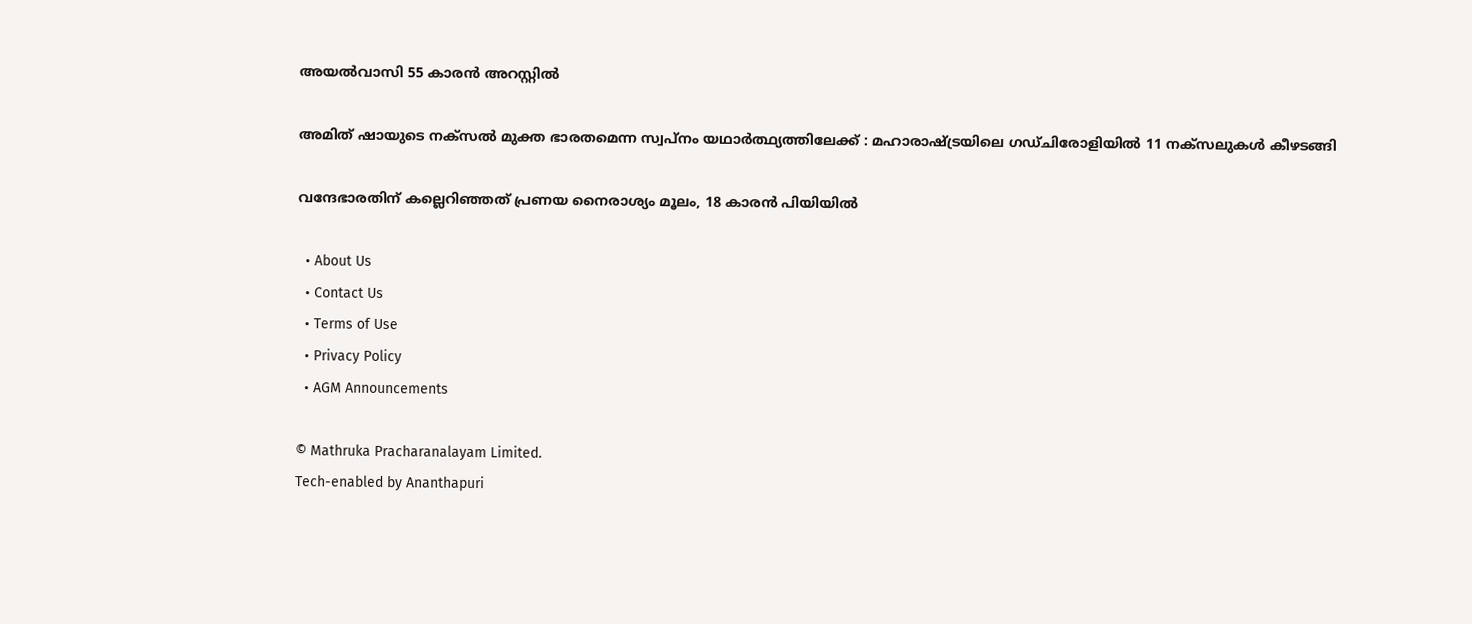അയല്‍വാസി 55 കാരന്‍ അറസ്റ്റില്‍

അമിത് ഷായുടെ നക്സൽ മുക്ത ഭാരതമെന്ന സ്വപ്നം യഥാർത്ഥ്യത്തിലേക്ക് : മഹാരാഷ്‌ട്രയിലെ ഗഡ്ചിരോളിയിൽ 11 നക്സലുകൾ കീഴടങ്ങി

വന്ദേഭാരതിന് കല്ലെറിഞ്ഞത് പ്രണയ നൈരാശ്യം മൂലം, 18 കാരന്‍ പിയിയില്‍

  • About Us
  • Contact Us
  • Terms of Use
  • Privacy Policy
  • AGM Announcements

© Mathruka Pracharanalayam Limited.
Tech-enabled by Ananthapuri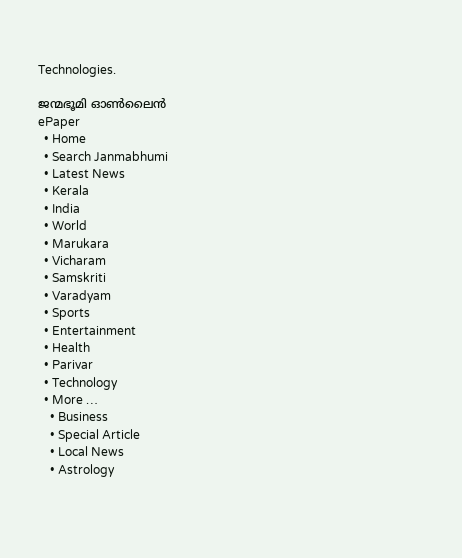Technologies.

ജന്മഭൂമി ഓണ്‍ലൈന്‍
ePaper
  • Home
  • Search Janmabhumi
  • Latest News
  • Kerala
  • India
  • World
  • Marukara
  • Vicharam
  • Samskriti
  • Varadyam
  • Sports
  • Entertainment
  • Health
  • Parivar
  • Technology
  • More …
    • Business
    • Special Article
    • Local News
    • Astrology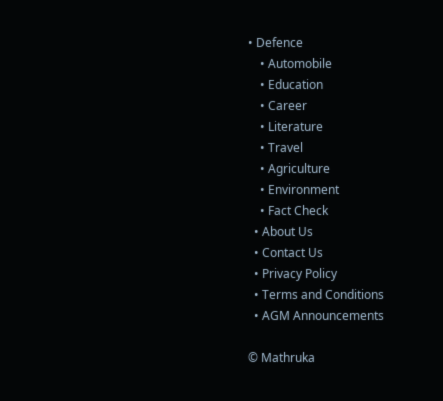• Defence
    • Automobile
    • Education
    • Career
    • Literature
    • Travel
    • Agriculture
    • Environment
    • Fact Check
  • About Us
  • Contact Us
  • Privacy Policy
  • Terms and Conditions
  • AGM Announcements

© Mathruka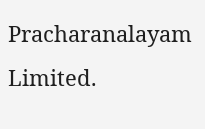Pracharanalayam Limited.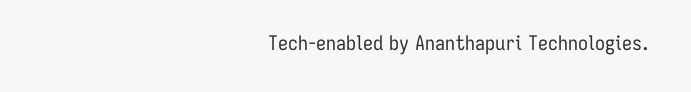Tech-enabled by Ananthapuri Technologies.